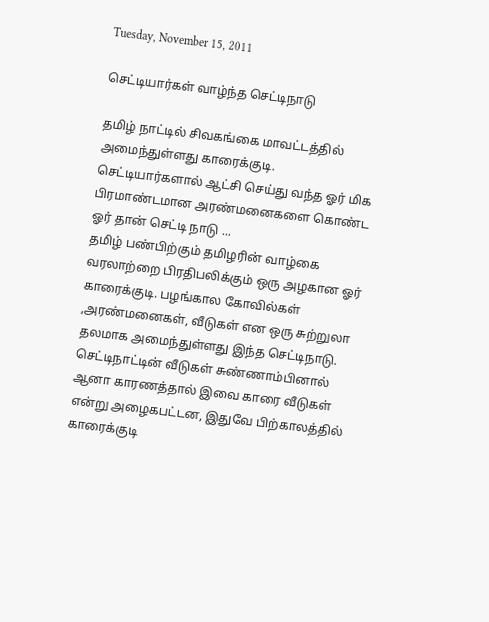Tuesday, November 15, 2011

செட்டியார்கள் வாழ்ந்த செட்டிநாடு

தமிழ் நாட்டில் சிவகங்கை மாவட்டத்தில் அமைந்துள்ளது காரைக்குடி. செட்டியார்களால் ஆட்சி செய்து வந்த ஓர் மிக பிரமாண்டமான அரண்மனைகளை கொண்ட ஓர் தான் செட்டி நாடு ...
தமிழ் பண்பிற்கும் தமிழரின் வாழ்கை வரலாற்றை பிரதிபலிக்கும் ஒரு அழகான ஓர் காரைக்குடி. பழங்கால கோவில்கள் ,அரண்மனைகள், வீடுகள் என ஒரு சுற்றுலா தலமாக அமைந்துள்ளது இந்த செட்டிநாடு. செட்டிநாட்டின் வீடுகள் சுண்ணாம்பினால் ஆனா காரணத்தால் இவை காரை வீடுகள் என்று அழைகபட்டன, இதுவே பிற்காலத்தில் காரைக்குடி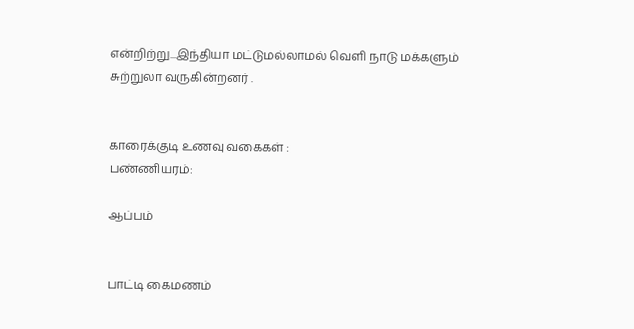என்றிற்று...இந்தியா மட்டுமல்லாமல் வெளி நாடு மக்களும் சுற்றுலா வருகின்றனர் .


காரைக்குடி உணவு வகைகள் :
பண்ணியரம்:

ஆப்பம்


பாட்டி கைமணம்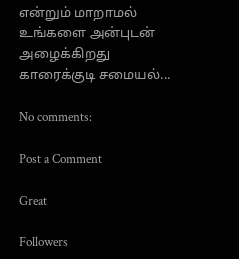என்றும் மாறாமல் உங்களை அன்புடன் அழைக்கிறது காரைக்குடி சமையல்...

No comments:

Post a Comment

Great

Followers